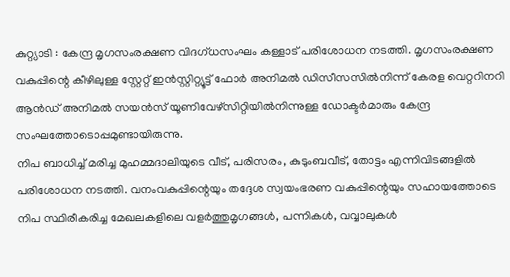കുറ്റ്യാടി : കേന്ദ്ര മൃഗസംരക്ഷണ വിദഗ്ധസംഘം കള്ളാട് പരിശോധന നടത്തി. മൃഗസംരക്ഷണ വകുപ്പിന്റെ കീഴിലുള്ള സ്റ്റേറ്റ് ഇൻസ്റ്റിറ്റ്യൂട്ട് ഫോർ അനിമൽ ഡിസീസസിൽനിന്ന് കേരള വെറ്ററിനറി ആൻഡ് അനിമൽ സയൻസ് യൂണിവേഴ്സിറ്റിയിൽനിന്നുള്ള ഡോക്ടർമാരും കേന്ദ്ര സംഘത്തോടൊപ്പമുണ്ടായിരുന്നു.
നിപ ബാധിച്ച് മരിച്ച മുഹമ്മദാലിയുടെ വീട്, പരിസരം, കുടുംബവീട്, തോട്ടം എന്നിവിടങ്ങളിൽ പരിശോധന നടത്തി. വനംവകുപ്പിന്റെയും തദ്ദേശ സ്വയംഭരണ വകുപ്പിന്റെയും സഹായത്തോടെ നിപ സ്ഥിരീകരിച്ച മേഖലകളിലെ വളർത്തുമൃഗങ്ങൾ, പന്നികൾ, വവ്വാലുകൾ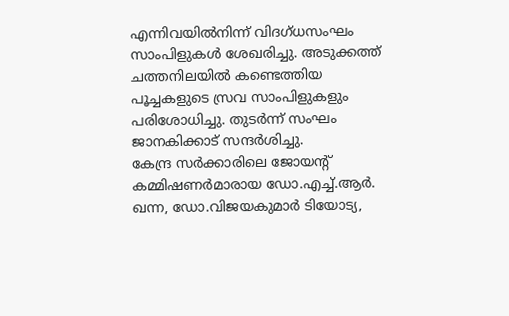എന്നിവയിൽനിന്ന് വിദഗ്ധസംഘം സാംപിളുകൾ ശേഖരിച്ചു. അടുക്കത്ത് ചത്തനിലയിൽ കണ്ടെത്തിയ പൂച്ചകളുടെ സ്രവ സാംപിളുകളും പരിശോധിച്ചു. തുടർന്ന് സംഘം ജാനകിക്കാട് സന്ദർശിച്ചു.
കേന്ദ്ര സർക്കാരിലെ ജോയന്റ് കമ്മിഷണർമാരായ ഡോ.എച്ച്.ആർ. ഖന്ന, ഡോ.വിജയകുമാർ ടിയോട്യ,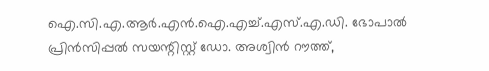ഐ.സി.എ.ആർ.എൻ.ഐ.എച്ച്.എസ്.എ.ഡി. ഭോപാൽ പ്രിൻസിപ്പൽ സയന്റിസ്റ്റ് ഡോ. അശ്വിൻ റൗത്ത്,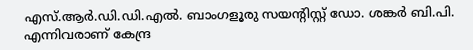എസ്.ആർ.ഡി.ഡി.എൽ. ബാംഗളൂരു സയന്റിസ്റ്റ് ഡോ. ശങ്കർ ബി.പി. എന്നിവരാണ് കേന്ദ്ര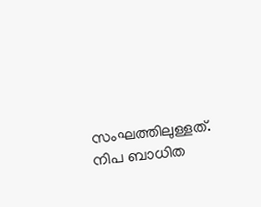സംഘത്തിലുള്ളത്. നിപ ബാധിത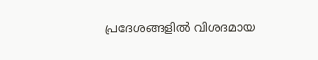പ്രദേശങ്ങളിൽ വിശദമായ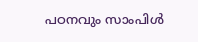പഠനവും സാംപിൾ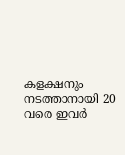കളക്ഷനും നടത്താനായി 20 വരെ ഇവർ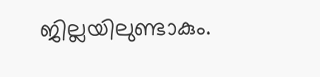ജില്ലയിലുണ്ടാകും.